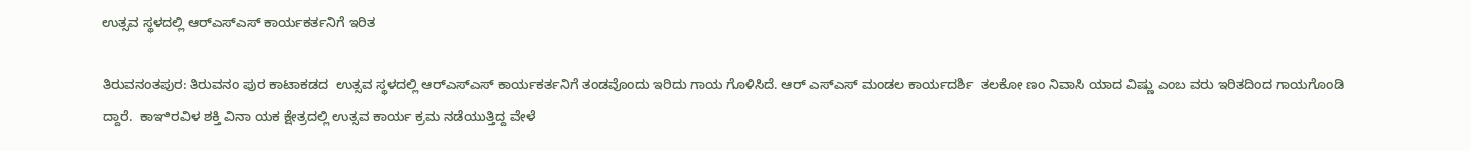ಉತ್ಸವ ಸ್ಥಳದಲ್ಲಿ ಆರ್‌ಎಸ್‌ಎಸ್ ಕಾರ್ಯಕರ್ತನಿಗೆ ಇರಿತ

ತಿರುವನಂತಪುರ: ತಿರುವನಂ ಪುರ ಕಾಟಾಕಡದ  ಉತ್ಸವ ಸ್ಥಳದಲ್ಲಿ ಆರ್‌ಎಸ್‌ಎಸ್ ಕಾರ್ಯಕರ್ತನಿಗೆ ತಂಡವೊಂದು ಇರಿದು ಗಾಯ ಗೊಳಿಸಿದೆ. ಆರ್ ಎಸ್‌ಎಸ್ ಮಂಡಲ ಕಾರ್ಯದರ್ಶಿ  ತಲಕೋ ಣಂ ನಿವಾಸಿ ಯಾದ ವಿಷ್ಣು ಎಂಬ ವರು ಇರಿತದಿಂದ ಗಾಯಗೊಂಡಿ ದ್ದಾರೆ.  ಕಾಞಿರವಿಳ ಶಕ್ತಿ ವಿನಾ ಯಕ ಕ್ಷೇತ್ರದಲ್ಲಿ ಉತ್ಸವ ಕಾರ್ಯ ಕ್ರಮ ನಡೆಯುತ್ತಿದ್ದ ವೇಳೆ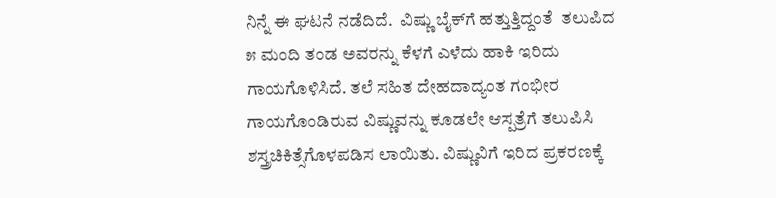ನಿನ್ನೆ ಈ ಘಟನೆ ನಡೆದಿದೆ.  ವಿಷ್ಣು ಬೈಕ್‌ಗೆ ಹತ್ತುತ್ತಿದ್ದಂತೆ  ತಲುಪಿದ ೫ ಮಂದಿ ತಂಡ ಅವರನ್ನು ಕೆಳಗೆ ಎಳೆದು ಹಾಕಿ ಇರಿದು ಗಾಯಗೊಳಿಸಿದೆ. ತಲೆ ಸಹಿತ ದೇಹದಾದ್ಯಂತ ಗಂಭೀರ ಗಾಯಗೊಂಡಿರುವ ವಿಷ್ಣುವನ್ನು ಕೂಡಲೇ ಆಸ್ಪತ್ರೆಗೆ ತಲುಪಿಸಿ ಶಸ್ತ್ರಚಿಕಿತ್ಸೆಗೊಳಪಡಿಸ ಲಾಯಿತು. ವಿಷ್ಣುವಿಗೆ ಇರಿದ ಪ್ರಕರಣಕ್ಕೆ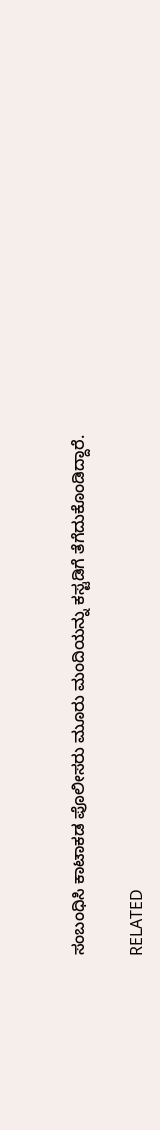ಸಂಬಂಧಿಸಿ ಕಾಟಾಕಡ ಪೊಲೀಸರು ಮೂರು ಮಂದಿಯನ್ನು ಕಸ್ಟಡಿಗೆ ತೆಗೆದುಕೊಂಡಿದ್ದಾರೆ.

RELATED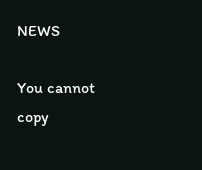NEWS

You cannot copy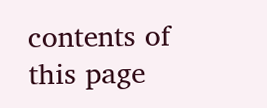contents of this page